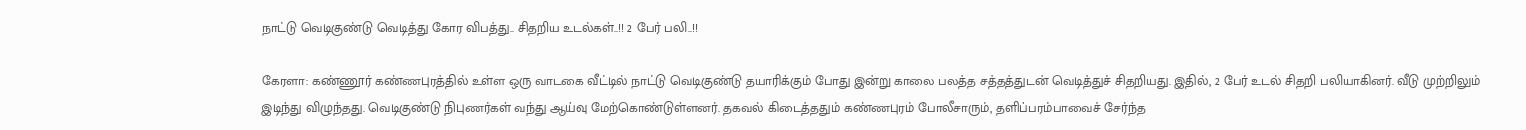நாட்டு வெடிகுண்டு வெடித்து கோர விபத்து.. சிதறிய உடல்கள்..!! 2 பேர் பலி..!!

கேரளா: கண்ணூர் கண்ணபுரத்தில் உள்ள ஒரு வாடகை வீட்டில் நாட்டு வெடிகுண்டு தயாரிக்கும் போது இன்று காலை பலத்த சத்தத்துடன் வெடித்துச் சிதறியது. இதில், 2 பேர் உடல் சிதறி பலியாகினர். வீடு முற்றிலும் இடிந்து விழுந்தது. வெடிகுண்டு நிபுணர்கள் வந்து ஆய்வு மேற்கொண்டுள்ளனர். தகவல் கிடைத்ததும் கண்ணபுரம் போலீசாரும், தளிப்பரம்பாவைச் சேர்ந்த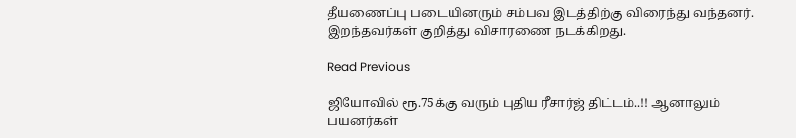தீயணைப்பு படையினரும் சம்பவ இடத்திற்கு விரைந்து வந்தனர். இறந்தவர்கள் குறித்து விசாரணை நடக்கிறது.

Read Previous

ஜியோவில் ரூ.75க்கு வரும் புதிய ரீசார்ஜ் திட்டம்..!! ஆனாலும் பயனர்கள்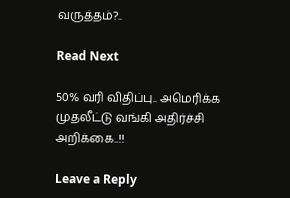வருத்தம்?..

Read Next

50% வரி விதிப்பு.. அமெரிக்க முதலீட்டு வங்கி அதிர்ச்சி அறிக்கை..!!

Leave a Reply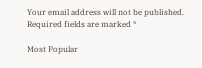Your email address will not be published. Required fields are marked *

Most Popular